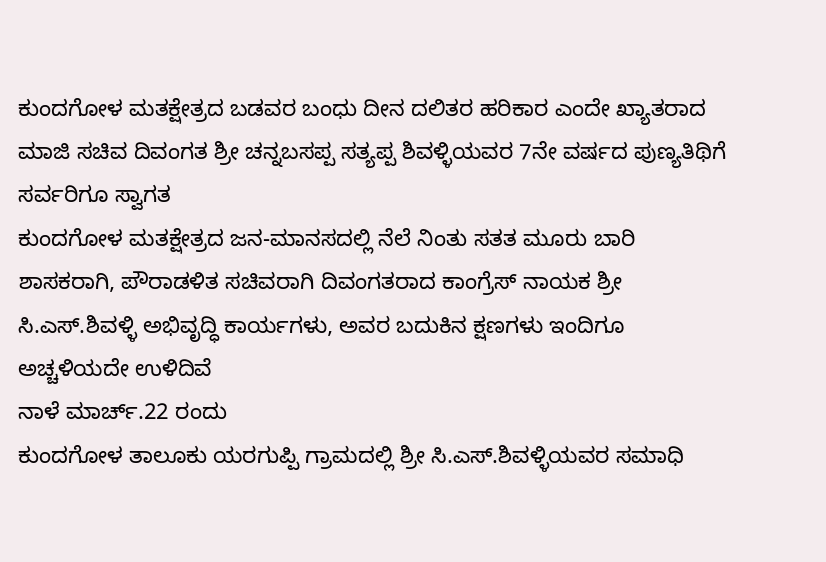ಕುಂದಗೋಳ ಮತಕ್ಷೇತ್ರದ ಬಡವರ ಬಂಧು ದೀನ ದಲಿತರ ಹರಿಕಾರ ಎಂದೇ ಖ್ಯಾತರಾದ ಮಾಜಿ ಸಚಿವ ದಿವಂಗತ ಶ್ರೀ ಚನ್ನಬಸಪ್ಪ ಸತ್ಯಪ್ಪ ಶಿವಳ್ಳಿಯವರ 7ನೇ ವರ್ಷದ ಪುಣ್ಯತಿಥಿಗೆ ಸರ್ವರಿಗೂ ಸ್ವಾಗತ
ಕುಂದಗೋಳ ಮತಕ್ಷೇತ್ರದ ಜನ-ಮಾನಸದಲ್ಲಿ ನೆಲೆ ನಿಂತು ಸತತ ಮೂರು ಬಾರಿ ಶಾಸಕರಾಗಿ, ಪೌರಾಡಳಿತ ಸಚಿವರಾಗಿ ದಿವಂಗತರಾದ ಕಾಂಗ್ರೆಸ್ ನಾಯಕ ಶ್ರೀ ಸಿ.ಎಸ್.ಶಿವಳ್ಳಿ ಅಭಿವೃದ್ಧಿ ಕಾರ್ಯಗಳು, ಅವರ ಬದುಕಿನ ಕ್ಷಣಗಳು ಇಂದಿಗೂ ಅಚ್ಚಳಿಯದೇ ಉಳಿದಿವೆ
ನಾಳೆ ಮಾರ್ಚ್.22 ರಂದು
ಕುಂದಗೋಳ ತಾಲೂಕು ಯರಗುಪ್ಪಿ ಗ್ರಾಮದಲ್ಲಿ ಶ್ರೀ ಸಿ.ಎಸ್.ಶಿವಳ್ಳಿಯವರ ಸಮಾಧಿ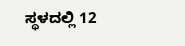ಸ್ಥಳದಲ್ಲಿ 12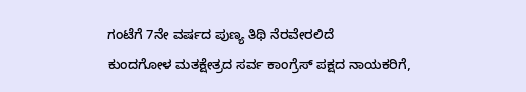ಗಂಟೆಗೆ 7ನೇ ವರ್ಷದ ಪುಣ್ಯ ತಿಥಿ ನೆರವೇರಲಿದೆ
ಕುಂದಗೋಳ ಮತಕ್ಷೇತ್ರದ ಸರ್ವ ಕಾಂಗ್ರೆಸ್ ಪಕ್ಷದ ನಾಯಕರಿಗೆ,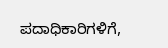ಪದಾಧಿಕಾರಿಗಳಿಗೆ,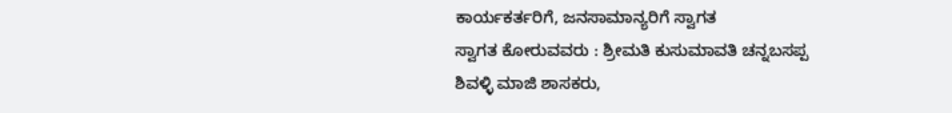ಕಾರ್ಯಕರ್ತರಿಗೆ, ಜನಸಾಮಾನ್ಯರಿಗೆ ಸ್ವಾಗತ
ಸ್ವಾಗತ ಕೋರುವವರು : ಶ್ರೀಮತಿ ಕುಸುಮಾವತಿ ಚನ್ನಬಸಪ್ಪ ಶಿವಳ್ಳಿ ಮಾಜಿ ಶಾಸಕರು,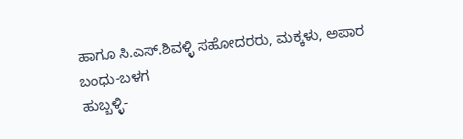ಹಾಗೂ ಸಿ.ಎಸ್.ಶಿವಳ್ಳಿ ಸಹೋದರರು, ಮಕ್ಕಳು, ಅಪಾರ ಬಂಧು-ಬಳಗ
ಹುಬ್ಬಳ್ಳಿ-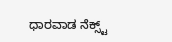ಧಾರವಾಡ ನೆಕ್ಸ್ಟ್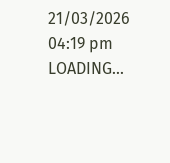21/03/2026 04:19 pm
LOADING...